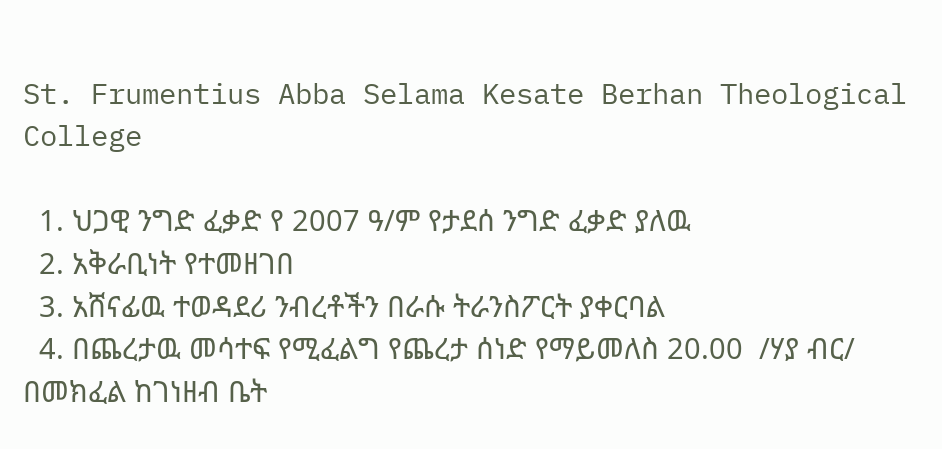St. Frumentius Abba Selama Kesate Berhan Theological College

  1. ህጋዊ ንግድ ፈቃድ የ 2007 ዓ/ም የታደሰ ንግድ ፈቃድ ያለዉ
  2. አቅራቢነት የተመዘገበ
  3. አሸናፊዉ ተወዳደሪ ንብረቶችን በራሱ ትራንስፖርት ያቀርባል
  4. በጨረታዉ መሳተፍ የሚፈልግ የጨረታ ሰነድ የማይመለስ 20.00  /ሃያ ብር/ በመክፈል ከገነዘብ ቤት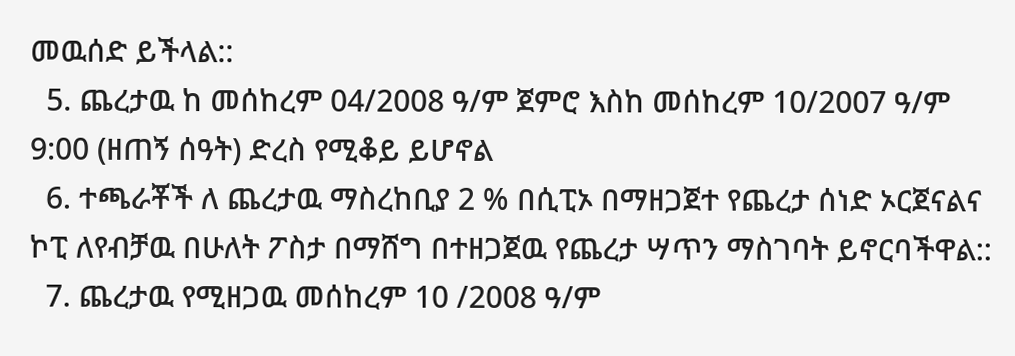መዉሰድ ይችላል::
  5. ጨረታዉ ከ መሰከረም 04/2008 ዓ/ም ጀምሮ እስከ መሰከረም 10/2007 ዓ/ም 9:00 (ዘጠኝ ሰዓት) ድረስ የሚቆይ ይሆኖል
  6. ተጫራቾች ለ ጨረታዉ ማስረከቢያ 2 % በሲፒኦ በማዘጋጀተ የጨረታ ሰነድ ኦርጀናልና ኮፒ ለየብቻዉ በሁለት ፖስታ በማሸግ በተዘጋጀዉ የጨረታ ሣጥን ማስገባት ይኖርባችዋል::
  7. ጨረታዉ የሚዘጋዉ መሰከረም 10 /2008 ዓ/ም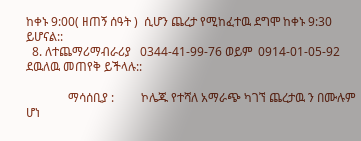ከቀኑ 9:00( ዘጠኝ ሰዓት )  ሲሆን ጨረታ የሚከፈተዉ ደግሞ ከቀኑ 9:30 ይሆናል::
  8. ለተጨማሪማብራሪያ   0344-41-99-76 ወይም  0914-01-05-92  ደዉለዉ መጠየቅ ይችላሉ::

              ማሳሰቢያ :         ኮሌጁ የተሻለ አማራጭ ካገኘ ጨረታዉ ን በሙሉም ሆነ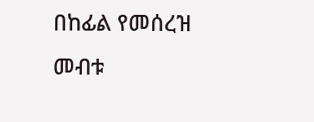በከፊል የመሰረዝ መብቱ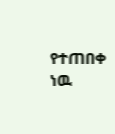የተጠበቀ ነዉ